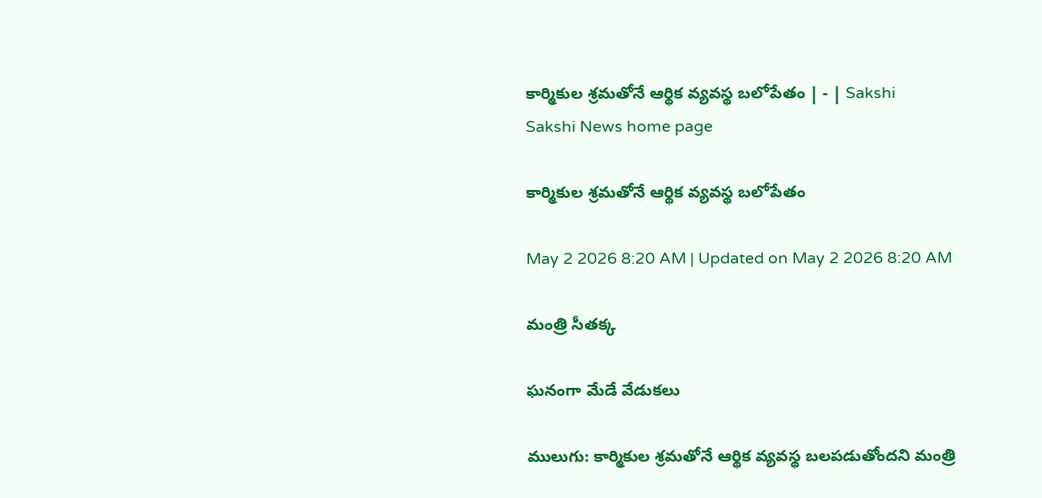కార్మికుల శ్రమతోనే ఆర్థిక వ్యవస్థ బలోపేతం | - | Sakshi
Sakshi News home page

కార్మికుల శ్రమతోనే ఆర్థిక వ్యవస్థ బలోపేతం

May 2 2026 8:20 AM | Updated on May 2 2026 8:20 AM

మంత్రి సీతక్క

ఘనంగా మేడే వేడుకలు

ములుగు: కార్మికుల శ్రమతోనే ఆర్థిక వ్యవస్థ బలపడుతోందని మంత్రి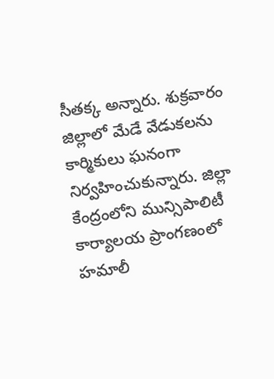సీతక్క అన్నారు. శుక్రవారం జిల్లాలో మేడే వేడుకలను కార్మికులు ఘనంగా నిర్వహించుకున్నారు. జిల్లా కేంద్రంలోని మున్సిపాలిటీ కార్యాలయ ప్రాంగణంలో హమాలీ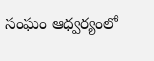సంఘం ఆధ్వర్యంలో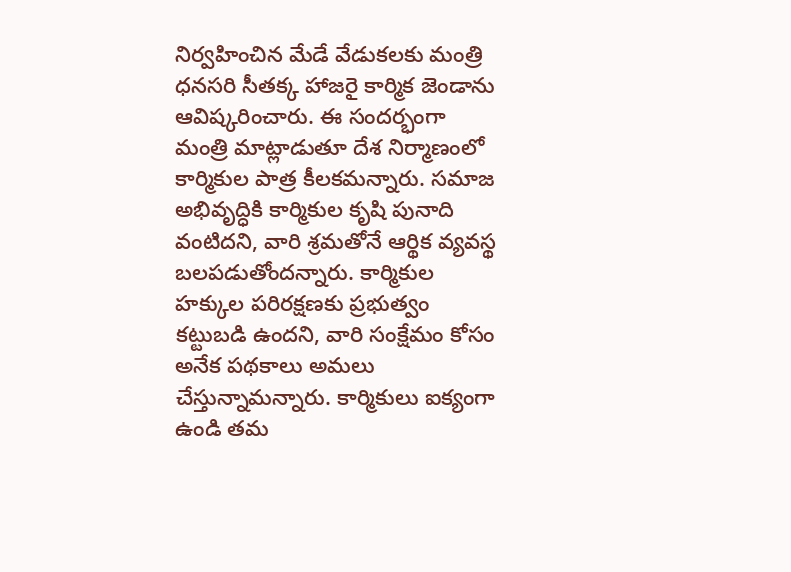నిర్వహించిన మేడే వేడుకలకు మంత్రి ధనసరి సీతక్క హాజరై కార్మిక జెండాను ఆవిష్కరించారు. ఈ సందర్భంగా మంత్రి మాట్లాడుతూ దేశ నిర్మాణంలో కార్మికుల పాత్ర కీలకమన్నారు. సమాజ అభివృద్ధికి కార్మికుల కృషి పునాది వంటిదని, వారి శ్రమతోనే ఆర్థిక వ్యవస్థ బలపడుతోందన్నారు. కార్మికుల హక్కుల పరిరక్షణకు ప్రభుత్వం కట్టుబడి ఉందని, వారి సంక్షేమం కోసం అనేక పథకాలు అమలు చేస్తున్నామన్నారు. కార్మికులు ఐక్యంగా ఉండి తమ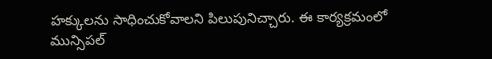హక్కులను సాధించుకోవాలని పిలుపునిచ్చారు. ఈ కార్యక్రమంలో మున్సిపల్‌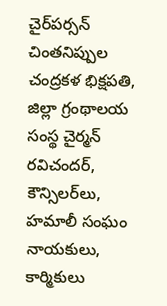చైర్‌పర్సన్‌ చింతనిప్పుల చంద్రకళ భిక్షపతి, జిల్లా గ్రంథాలయ సంస్థ చైర్మన్‌ రవిచందర్‌, కౌన్సిలర్‌లు, హమాలీ సంఘం నాయకులు, కార్మికులు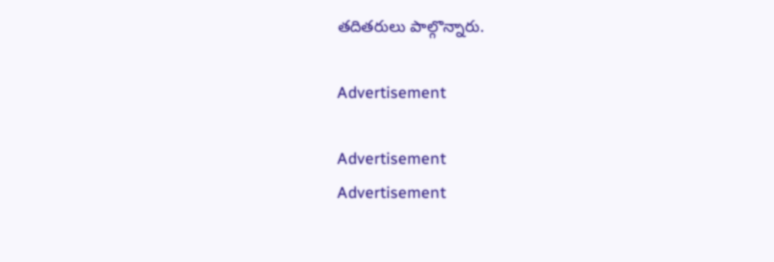తదితరులు పాల్గొన్నారు.

Advertisement

Advertisement
Advertisement